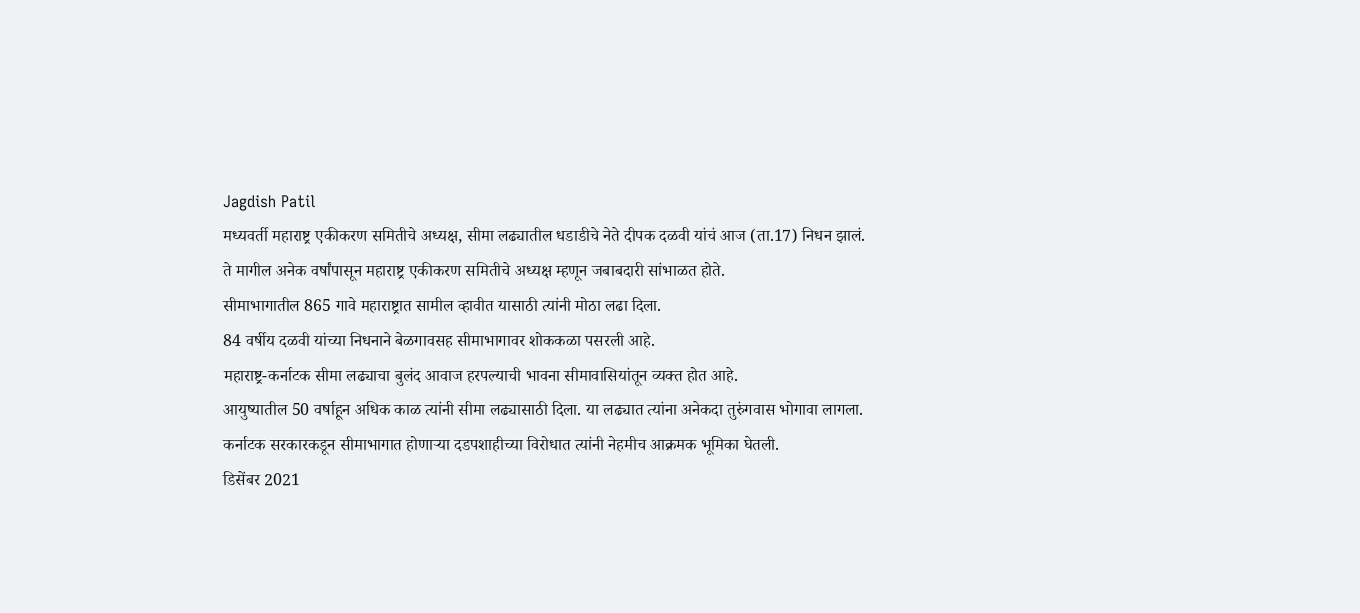Jagdish Patil
मध्यवर्ती महाराष्ट्र एकीकरण समितीचे अध्यक्ष, सीमा लढ्यातील धडाडीचे नेते दीपक दळवी यांचं आज (ता.17) निधन झालं.
ते मागील अनेक वर्षांपासून महाराष्ट्र एकीकरण समितीचे अध्यक्ष म्हणून जबाबदारी सांभाळत होते.
सीमाभागातील 865 गावे महाराष्ट्रात सामील व्हावीत यासाठी त्यांनी मोठा लढा दिला.
84 वर्षीय दळवी यांच्या निधनाने बेळगावसह सीमाभागावर शोककळा पसरली आहे.
महाराष्ट्र-कर्नाटक सीमा लढ्याचा बुलंद आवाज हरपल्याची भावना सीमावासियांतून व्यक्त होत आहे.
आयुष्यातील 50 वर्षाहून अधिक काळ त्यांनी सीमा लढ्यासाठी दिला. या लढ्यात त्यांना अनेकदा तुरुंगवास भोगावा लागला.
कर्नाटक सरकारकडून सीमाभागात होणाऱ्या दडपशाहीच्या विरोधात त्यांनी नेहमीच आक्रमक भूमिका घेतली.
डिसेंबर 2021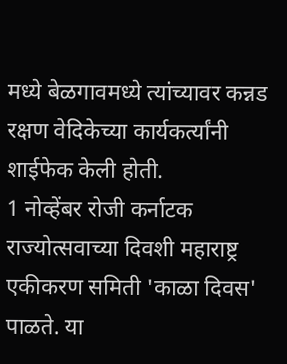मध्ये बेळगावमध्ये त्यांच्यावर कन्नड रक्षण वेदिकेच्या कार्यकर्त्यांनी शाईफेक केली होती.
1 नोव्हेंबर रोजी कर्नाटक राज्योत्सवाच्या दिवशी महाराष्ट्र एकीकरण समिती 'काळा दिवस' पाळते. या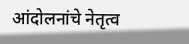आंदोलनांचे नेतृत्व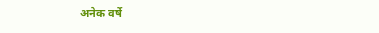अनेक वर्षे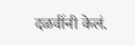दळवींनी केलं.